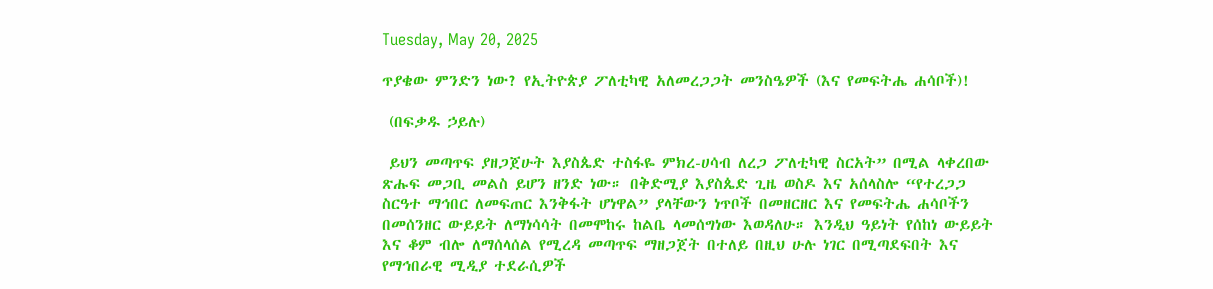Tuesday, May 20, 2025

ጥያቄው ምንድን ነው? የኢትዮጵያ ፖለቲካዊ አለመረጋጋት መንስዔዎች (እና የመፍትሔ ሐሳቦች)!

 (በፍቃዱ ኃይሉ)

 ይህን መጣጥፍ ያዘጋጀሁት እያስጴድ ተስፋዬ ምክረ-ሀሳብ ለረጋ ፖለቲካዊ ስርአት” በሚል ላቀረበው ጽሑፍ መጋቢ መልስ ይሆን ዘንድ ነው። በቅድሚያ እያስጴድ ጊዜ ወስዶ እና አሰላስሎ “የተረጋጋ ስርዓተ ማኅበር ለመፍጠር እንቅፋት ሆነዋል” ያላቸውን ነጥቦች በመዘርዘር እና የመፍትሔ ሐሳቦችን በመሰንዘር ውይይት ለማነሳሳት በመሞከሩ ከልቤ ላመሰግነው እወዳለሁ። እንዲህ ዓይነት የሰከነ ውይይት እና ቆም ብሎ ለማሰላሰል የሚረዳ መጣጥፍ ማዘጋጀት በተለይ በዚህ ሁሉ ነገር በሚጣደፍበት እና የማኅበራዊ ሚዲያ ተደራሲዎች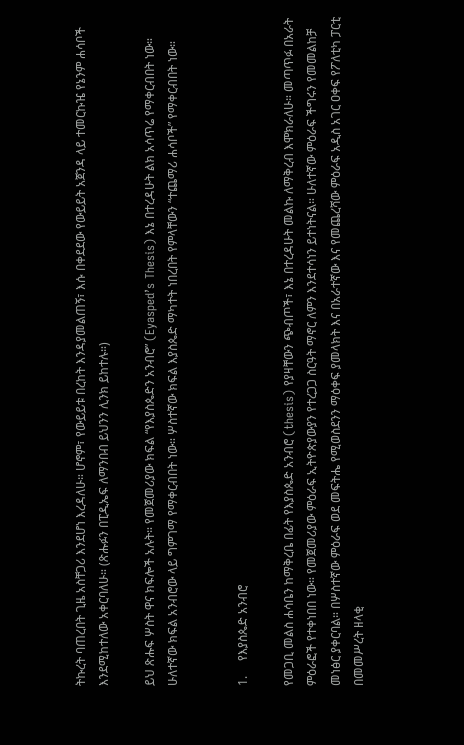ትኩረት ባጠረበት ጊዜ አስቸጋሪ እንደሆነ እረዳለሁ። ሆኖም፣ የውይይቱ በረከት እንዳያመልጠኝ፣ እሱ በቀደደው የውይይት አጀንዳ ላይ ተመርኩዤ የኔንም ሐሳቦች እንደሚከተለው አቀርባለሁ። (ጽሑፉን በፒዲኤፍ ለማንበብ ይህንን ሊንክ ይከተሉ።)

ይህ ጽሑፍ ሦስት ዋና ክፍሎች አሉት። የመጀመሪያው ክፍል “የእያስጴድን አንብሮ” (Eyasped’s Thesis) እኔ በተረዳሁት ልክ አሳጥሬ የማቀርብበት ነው።  ሁለተኛው ክፍል አንብሮው ላይ ግምገማ የማቀርብበት ነው። ሦስተኛው ክፍል እያስጴድ ማካተት ነበረበት የምላቸውን “ተጨማሪ ሐሳቦች” የማቀርብበት ነው።


1.     የእያስጴድ አንብሮ

የመጋቢ መልስ ሐሳቤን ከማቅረቤ በፊት የእያስጴድ አንብሮ (thesis) የያዛቸውን ጭብጦች፣ እኔ በተረዳሁት መልኩ ለማቅረብ እሞክራለሁ። መጣጥፉ በአራት ምዕራፎች የተቀነበበ ነው። የመጀመሪያው ምዕራፍ ኢትዮጵያውያን የተረጋጋ ስርዓት ማኖር ለምን እንደተሳነን ይተነትናል። ሁለተኛው ምዕራፍ ችግሩን የመመልከቻ መነፅር ያቀርባል። በሦስተኛው ምዕራፍ ወደ መፍትሔ የሚወስደንን ማዕቀፍ ያመላክት እና በአራተኛው እና የመጨረሻው ምዕራፍ አዲስ አገር ዐቀፍ የፖለቲካ ፓርቲ በመመሥረት ዘላቂ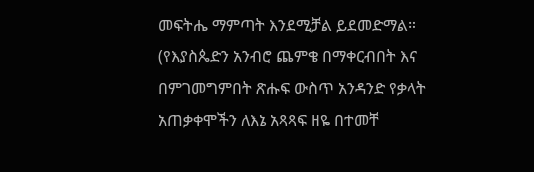መፍትሔ ማምጣት እንደሚቻል ይደመድማል። (የእያስጴድን አንብሮ ጨምቄ በማቀርብበት እና በምገመግምበት ጽሑፍ ውስጥ አንዳንድ የቃላት አጠቃቀሞችን ለእኔ አጻጻፍ ዘዬ በተመቸ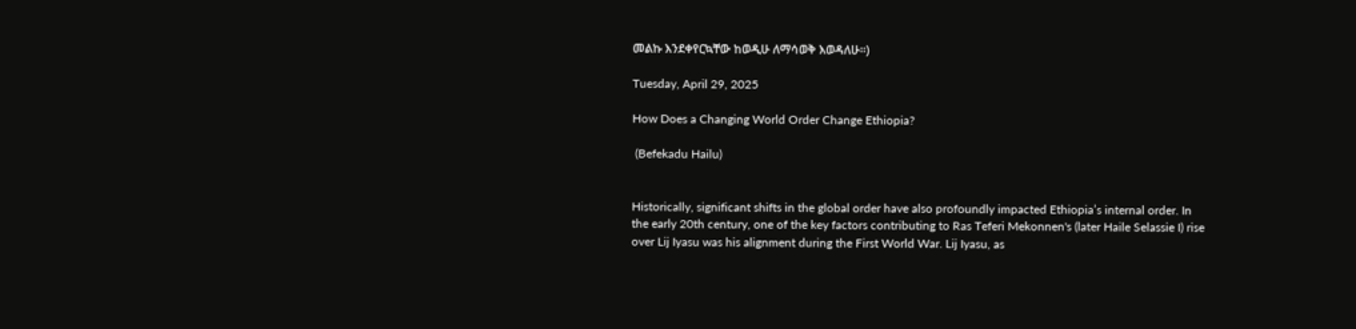መልኩ እንደቀየርኳቸው ከወዲሁ ለማሳወቅ እወዳለሁ።)

Tuesday, April 29, 2025

How Does a Changing World Order Change Ethiopia?

 (Befekadu Hailu)


Historically, significant shifts in the global order have also profoundly impacted Ethiopia’s internal order. In the early 20th century, one of the key factors contributing to Ras Teferi Mekonnen's (later Haile Selassie I) rise over Lij Iyasu was his alignment during the First World War. Lij Iyasu, as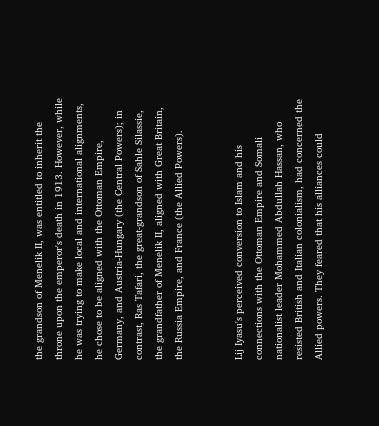the grandson of Menelik II, was entitled to inherit the throne upon the emperor's death in 1913. However, while he was trying to make local and international alignments, he chose to be aligned with the Ottoman Empire, Germany, and Austria-Hungary (the Central Powers); in contrast, Ras Tafari, the great-grandson of Sahle Silassie, the grandfather of Menelik II, aligned with Great Britain, the Russia Empire, and France (the Allied Powers).


Lij Iyasu's perceived conversion to Islam and his connections with the Ottoman Empire and Somali nationalist leader Mohammed Abdullah Hassan, who resisted British and Italian colonialism, had concerned the Allied powers. They feared that his alliances could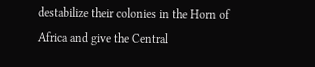destabilize their colonies in the Horn of Africa and give the Central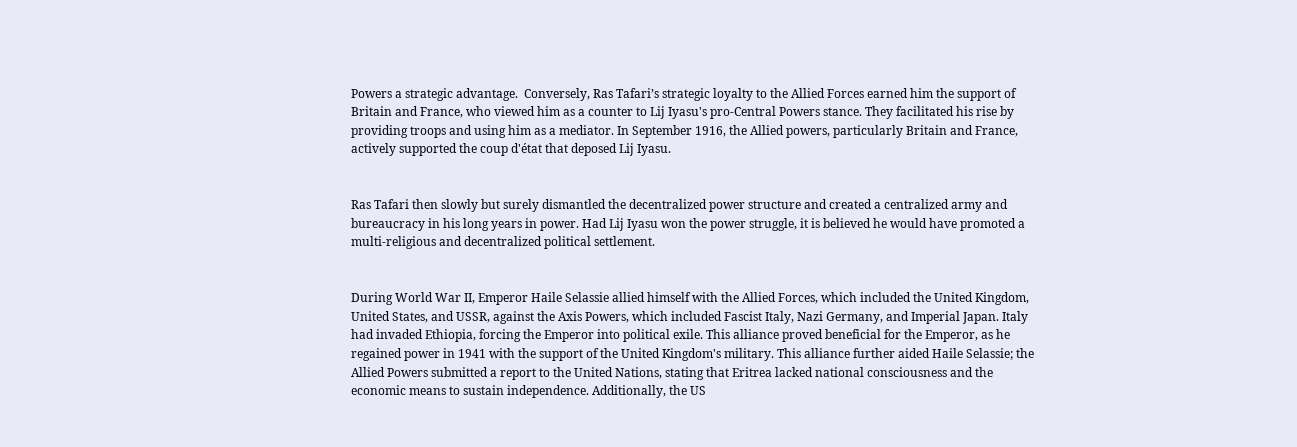Powers a strategic advantage.  Conversely, Ras Tafari’s strategic loyalty to the Allied Forces earned him the support of Britain and France, who viewed him as a counter to Lij Iyasu's pro-Central Powers stance. They facilitated his rise by providing troops and using him as a mediator. In September 1916, the Allied powers, particularly Britain and France, actively supported the coup d'état that deposed Lij Iyasu.


Ras Tafari then slowly but surely dismantled the decentralized power structure and created a centralized army and bureaucracy in his long years in power. Had Lij Iyasu won the power struggle, it is believed he would have promoted a multi-religious and decentralized political settlement.


During World War II, Emperor Haile Selassie allied himself with the Allied Forces, which included the United Kingdom, United States, and USSR, against the Axis Powers, which included Fascist Italy, Nazi Germany, and Imperial Japan. Italy had invaded Ethiopia, forcing the Emperor into political exile. This alliance proved beneficial for the Emperor, as he regained power in 1941 with the support of the United Kingdom's military. This alliance further aided Haile Selassie; the Allied Powers submitted a report to the United Nations, stating that Eritrea lacked national consciousness and the economic means to sustain independence. Additionally, the US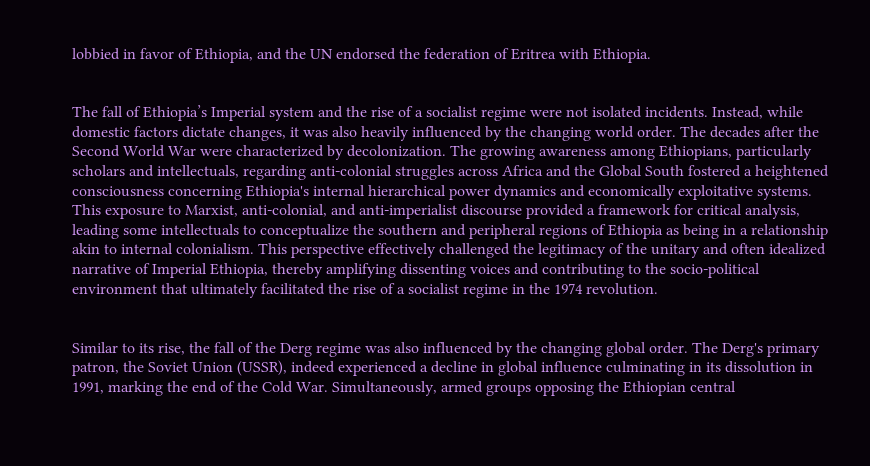lobbied in favor of Ethiopia, and the UN endorsed the federation of Eritrea with Ethiopia.


The fall of Ethiopia’s Imperial system and the rise of a socialist regime were not isolated incidents. Instead, while domestic factors dictate changes, it was also heavily influenced by the changing world order. The decades after the Second World War were characterized by decolonization. The growing awareness among Ethiopians, particularly scholars and intellectuals, regarding anti-colonial struggles across Africa and the Global South fostered a heightened consciousness concerning Ethiopia's internal hierarchical power dynamics and economically exploitative systems. This exposure to Marxist, anti-colonial, and anti-imperialist discourse provided a framework for critical analysis, leading some intellectuals to conceptualize the southern and peripheral regions of Ethiopia as being in a relationship akin to internal colonialism. This perspective effectively challenged the legitimacy of the unitary and often idealized narrative of Imperial Ethiopia, thereby amplifying dissenting voices and contributing to the socio-political environment that ultimately facilitated the rise of a socialist regime in the 1974 revolution.


Similar to its rise, the fall of the Derg regime was also influenced by the changing global order. The Derg's primary patron, the Soviet Union (USSR), indeed experienced a decline in global influence culminating in its dissolution in 1991, marking the end of the Cold War. Simultaneously, armed groups opposing the Ethiopian central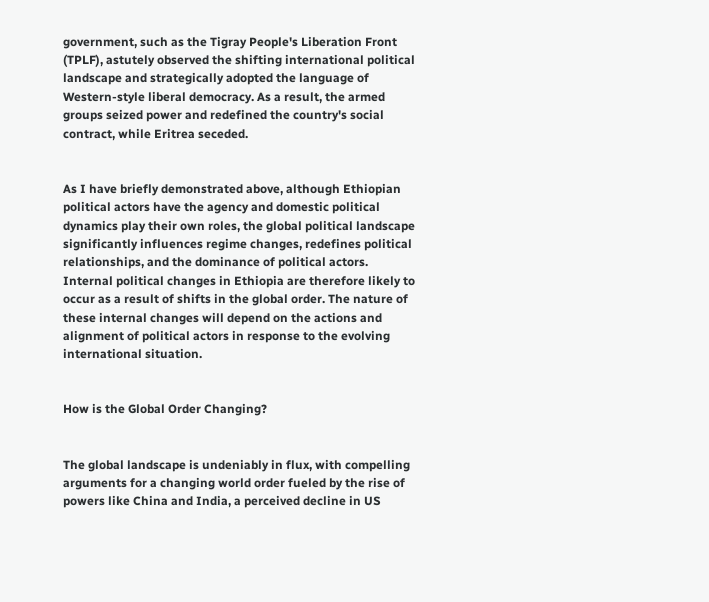government, such as the Tigray People's Liberation Front (TPLF), astutely observed the shifting international political landscape and strategically adopted the language of Western-style liberal democracy. As a result, the armed groups seized power and redefined the country's social contract, while Eritrea seceded.


As I have briefly demonstrated above, although Ethiopian political actors have the agency and domestic political dynamics play their own roles, the global political landscape significantly influences regime changes, redefines political relationships, and the dominance of political actors.  Internal political changes in Ethiopia are therefore likely to occur as a result of shifts in the global order. The nature of these internal changes will depend on the actions and alignment of political actors in response to the evolving international situation.


How is the Global Order Changing?


The global landscape is undeniably in flux, with compelling arguments for a changing world order fueled by the rise of powers like China and India, a perceived decline in US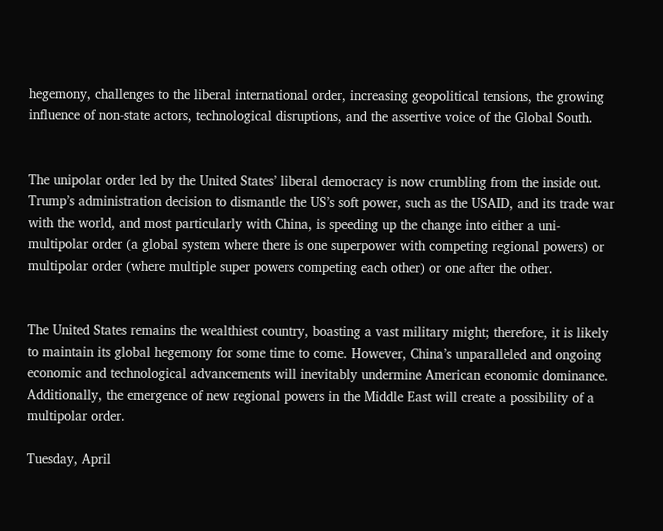hegemony, challenges to the liberal international order, increasing geopolitical tensions, the growing influence of non-state actors, technological disruptions, and the assertive voice of the Global South.


The unipolar order led by the United States’ liberal democracy is now crumbling from the inside out. Trump’s administration decision to dismantle the US’s soft power, such as the USAID, and its trade war with the world, and most particularly with China, is speeding up the change into either a uni-multipolar order (a global system where there is one superpower with competing regional powers) or multipolar order (where multiple super powers competing each other) or one after the other.


The United States remains the wealthiest country, boasting a vast military might; therefore, it is likely to maintain its global hegemony for some time to come. However, China’s unparalleled and ongoing economic and technological advancements will inevitably undermine American economic dominance. Additionally, the emergence of new regional powers in the Middle East will create a possibility of a multipolar order.

Tuesday, April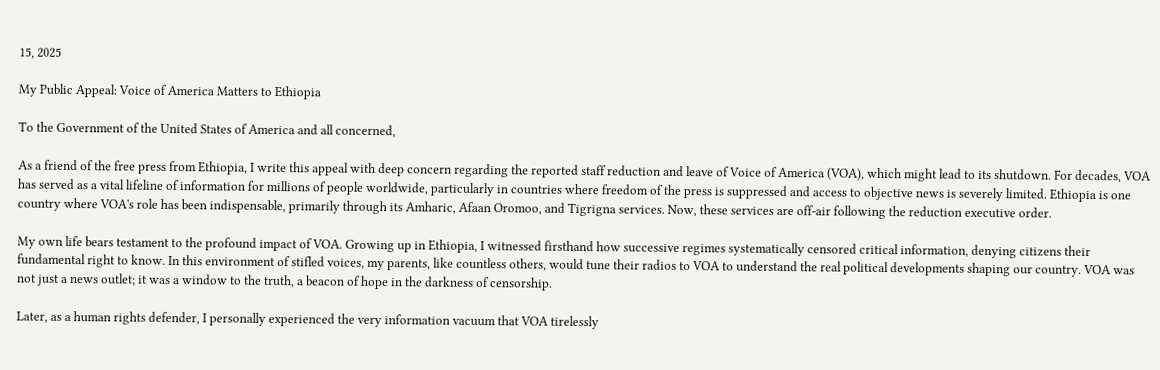15, 2025

My Public Appeal: Voice of America Matters to Ethiopia

To the Government of the United States of America and all concerned,

As a friend of the free press from Ethiopia, I write this appeal with deep concern regarding the reported staff reduction and leave of Voice of America (VOA), which might lead to its shutdown. For decades, VOA has served as a vital lifeline of information for millions of people worldwide, particularly in countries where freedom of the press is suppressed and access to objective news is severely limited. Ethiopia is one country where VOA's role has been indispensable, primarily through its Amharic, Afaan Oromoo, and Tigrigna services. Now, these services are off-air following the reduction executive order.

My own life bears testament to the profound impact of VOA. Growing up in Ethiopia, I witnessed firsthand how successive regimes systematically censored critical information, denying citizens their fundamental right to know. In this environment of stifled voices, my parents, like countless others, would tune their radios to VOA to understand the real political developments shaping our country. VOA was not just a news outlet; it was a window to the truth, a beacon of hope in the darkness of censorship.

Later, as a human rights defender, I personally experienced the very information vacuum that VOA tirelessly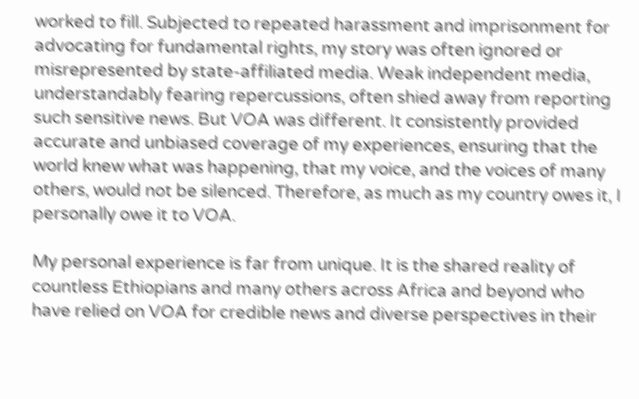worked to fill. Subjected to repeated harassment and imprisonment for advocating for fundamental rights, my story was often ignored or misrepresented by state-affiliated media. Weak independent media, understandably fearing repercussions, often shied away from reporting such sensitive news. But VOA was different. It consistently provided accurate and unbiased coverage of my experiences, ensuring that the world knew what was happening, that my voice, and the voices of many others, would not be silenced. Therefore, as much as my country owes it, I personally owe it to VOA.

My personal experience is far from unique. It is the shared reality of countless Ethiopians and many others across Africa and beyond who have relied on VOA for credible news and diverse perspectives in their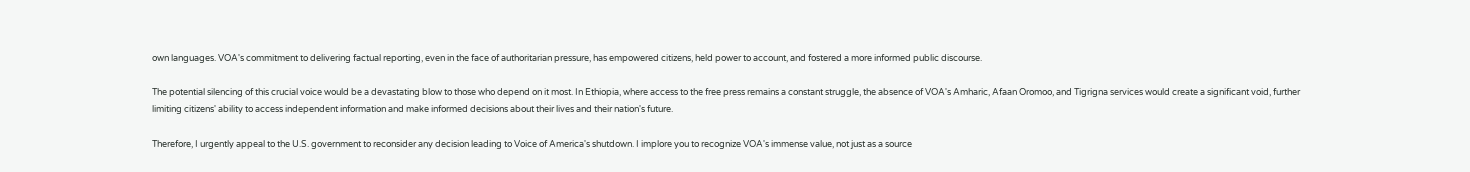own languages. VOA's commitment to delivering factual reporting, even in the face of authoritarian pressure, has empowered citizens, held power to account, and fostered a more informed public discourse.

The potential silencing of this crucial voice would be a devastating blow to those who depend on it most. In Ethiopia, where access to the free press remains a constant struggle, the absence of VOA's Amharic, Afaan Oromoo, and Tigrigna services would create a significant void, further limiting citizens' ability to access independent information and make informed decisions about their lives and their nation's future.

Therefore, I urgently appeal to the U.S. government to reconsider any decision leading to Voice of America's shutdown. I implore you to recognize VOA's immense value, not just as a source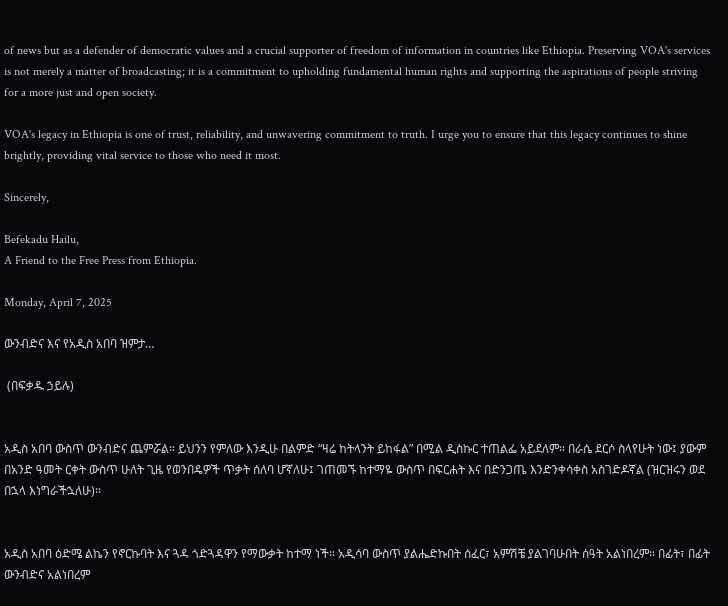of news but as a defender of democratic values and a crucial supporter of freedom of information in countries like Ethiopia. Preserving VOA's services is not merely a matter of broadcasting; it is a commitment to upholding fundamental human rights and supporting the aspirations of people striving for a more just and open society.

VOA's legacy in Ethiopia is one of trust, reliability, and unwavering commitment to truth. I urge you to ensure that this legacy continues to shine brightly, providing vital service to those who need it most.

Sincerely,

Befekadu Hailu,
A Friend to the Free Press from Ethiopia.

Monday, April 7, 2025

ውንብድና እና የአዲስ አበባ ዝምታ…

 (በፍቃዱ ኃይሉ)


አዲስ አበባ ውስጥ ውንብድና ጨምሯል። ይህንን የምለው እንዲሁ በልምድ “ዛሬ ከትላንት ይከፋል” በሚል ዲስኩር ተጠልፌ አይደለም። በራሴ ደርሶ ስላየሁት ነው፤ ያውም በአንድ ዓመት ርቀት ውስጥ ሁለት ጊዜ የወንበዴዎች ጥቃት ሰለባ ሆኛለሁ፤ ገጠመኙ ከተማዬ ውስጥ በፍርሐት እና በድንጋጤ እንድንቀሳቀስ አስገድዶኛል (ዝርዝሩን ወደ በኋላ እነግራችኋለሁ)።


አዲስ አበባ ዕድሜ ልኬን የኖርኩባት እና ጓዳ ጎድጓዳዋን የማውቃት ከተማ ነች። አዲሳባ ውስጥ ያልሔድኩበት ሰፈር፣ አምሽቼ ያልገባሁበት ሰዓት አልነበረም። በፊት፣ በፊት ውንብድና አልነበረም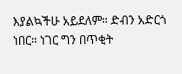እያልኳችሁ አይደለም። ድብን አድርጎ ነበር። ነገር ግን በጥቂት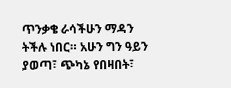ጥንቃቄ ራሳችሁን ማዳን ትችሉ ነበር። አሁን ግን ዓይን ያወጣ፣ ጭካኔ የበዛበት፣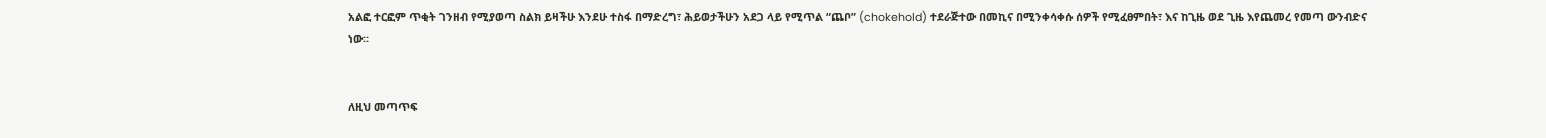አልፎ ተርፎም ጥቂት ገንዘብ የሚያወጣ ስልክ ይዛችሁ እንደሁ ተስፋ በማድረግ፣ ሕይወታችሁን አደጋ ላይ የሚጥል “ጨቦ” (chokehold) ተደራጅተው በመኪና በሚንቀሳቀሱ ሰዎች የሚፈፀምበት፣ እና ከጊዜ ወደ ጊዜ እየጨመረ የመጣ ውንብድና ነው።


ለዚህ መጣጥፍ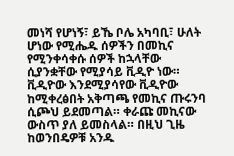መነሻ የሆነኝ፣ ይኼ ቦሌ አካባቢ፣ ሁለት ሆነው የሚሔዱ ሰዎችን በመኪና የሚንቀሳቀሱ ሰዎች ከኋላቸው ሲያንቋቸው የሚያሳይ ቪዲዮ ነው። ቪዲዮው እንደሚያሳየው ቪዲዮው ከሚቀረፅበት አቅጣጫ የመኪና ጡሩንባ ሲጮህ ይደመጣል። ቀራጩ መኪናው ውስጥ ያለ ይመስላል። በዚህ ጊዜ ከወንበዴዎቹ አንዱ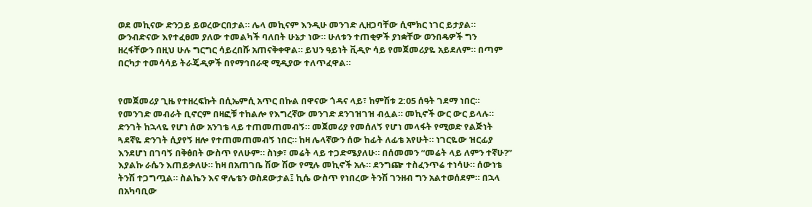ወደ መኪናው ድንጋይ ይወረውርበታል። ሌላ መኪናም እንዲሁ መንገድ ሊዘጋባቸው ሲሞክር ነገር ይታያል። ውንብድናው እየተፈፀመ ያለው ተመልካች ባለበት ሁኔታ ነው። ሁለቱን ተጠቂዎች ያነቋቸው ወንበዴዎች ግን ዘረፋቸውን በዚህ ሁሉ ግርግር ሳይረበሹ አጠናቅቀዋል። ይህን ዓይነት ቪዲዮ ሳይ የመጀመሪያዬ አይደለም። በጣም በርካታ ተመሳሳይ ትራጄዲዎች በየማኅበራዊ ሚዲያው ተለጥፈዋል።


የመጀመሪያ ጊዜ የተዘረፍኩት በሲኤምሲ አጥር በኩል በዋናው ጎዳና ላይ፣ ከምሽቱ 2:05 ሰዓት ገደማ ነበር። የመንገድ መብራት ቢኖርም በዛፎቹ ተከልሎ የእግረኛው መንገድ ደንገዝገዝ ብሏል። መኪኖች ውር ውር ይላሉ። ድንገት ከኋላዬ የሆነ ሰው አንገቴ ላይ ተጠመጠመብኝ። መጀመሪያ የመሰለኝ የሆነ መላፋት የሚወድ የልጅነት ጓደኛዬ ድንገት ሲያየኝ ዘሎ የተጠመጠመብኝ ነበር። ከዛ ሌላኛውን ሰው ከፊት ለፊቴ አየሁት። ነገርዬው ዝርፊያ እንደሆነ በገባኝ በቅፅበት ውስጥ የለሁም። ስነቃ፣ መሬት ላይ ተጋድሜያለሁ። በሰመመን “መሬት ላይ ለምን ተኛሁ?” እያልኩ ራሴን እጠይቃለሁ። ከዛ በአጠገቤ ሽው ሽው የሚሉ መኪኖች አሉ። ደንግጬ ተስፈንጥሬ ተነሳሁ። ሰውነቴ ትንሽ ተጋግጧል። ስልኬን እና ዋሌቴን ወስደውታል፤ ኪሴ ውስጥ የነበረው ትንሽ ገንዘብ ግን አልተወሰደም። በኋላ በአካባቢው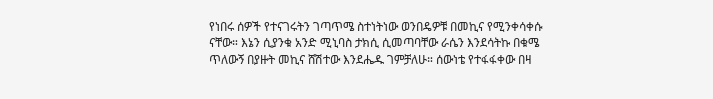የነበሩ ሰዎች የተናገሩትን ገጣጥሜ ስተነትነው ወንበዴዎቹ በመኪና የሚንቀሳቀሱ ናቸው። እኔን ሲያንቁ አንድ ሚኒባስ ታክሲ ሲመጣባቸው ራሴን እንደሳትኩ በቁሜ ጥለውኝ በያዙት መኪና ሸሽተው እንደሔዱ ገምቻለሁ። ሰውነቴ የተፋፋቀው በዛ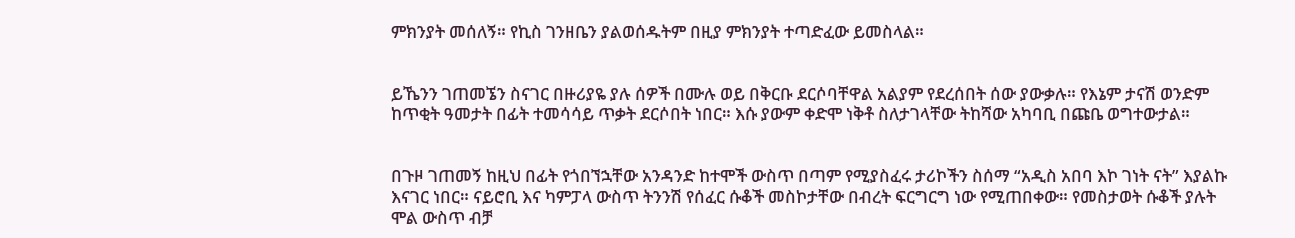ምክንያት መሰለኝ። የኪስ ገንዘቤን ያልወሰዱትም በዚያ ምክንያት ተጣድፈው ይመስላል።


ይኼንን ገጠመኜን ስናገር በዙሪያዬ ያሉ ሰዎች በሙሉ ወይ በቅርቡ ደርሶባቸዋል አልያም የደረሰበት ሰው ያውቃሉ። የእኔም ታናሽ ወንድም ከጥቂት ዓመታት በፊት ተመሳሳይ ጥቃት ደርሶበት ነበር። እሱ ያውም ቀድሞ ነቅቶ ስለታገላቸው ትከሻው አካባቢ በጩቤ ወግተውታል።


በጉዞ ገጠመኝ ከዚህ በፊት የጎበኘኋቸው አንዳንድ ከተሞች ውስጥ በጣም የሚያስፈሩ ታሪኮችን ስሰማ “አዲስ አበባ እኮ ገነት ናት” እያልኩ እናገር ነበር። ናይሮቢ እና ካምፓላ ውስጥ ትንንሽ የሰፈር ሱቆች መስኮታቸው በብረት ፍርግርግ ነው የሚጠበቀው። የመስታወት ሱቆች ያሉት ሞል ውስጥ ብቻ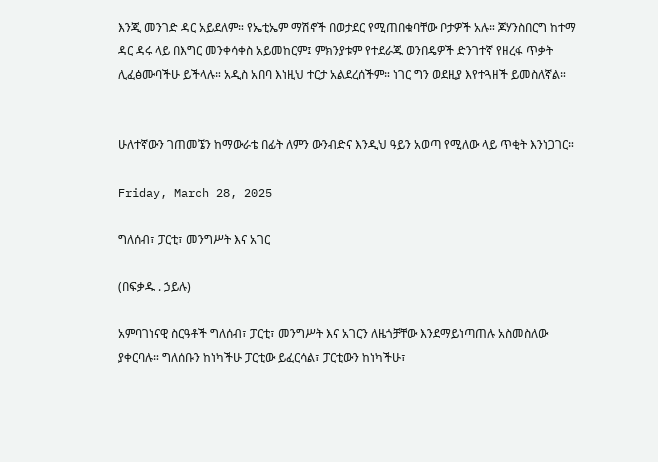እንጂ መንገድ ዳር አይደለም። የኤቲኤም ማሽኖች በወታደር የሚጠበቁባቸው ቦታዎች አሉ። ጆሃንስበርግ ከተማ ዳር ዳሩ ላይ በእግር መንቀሳቀስ አይመከርም፤ ምክንያቱም የተደራጁ ወንበዴዎች ድንገተኛ የዘረፋ ጥቃት ሊፈፅሙባችሁ ይችላሉ። አዲስ አበባ እነዚህ ተርታ አልደረሰችም። ነገር ግን ወደዚያ እየተጓዘች ይመስለኛል።


ሁለተኛውን ገጠመኜን ከማውራቴ በፊት ለምን ውንብድና እንዲህ ዓይን አወጣ የሚለው ላይ ጥቂት እንነጋገር።

Friday, March 28, 2025

ግለሰብ፣ ፓርቲ፣ መንግሥት እና አገር

(በፍቃዱ . ኃይሉ)

አምባገነናዊ ስርዓቶች ግለሰብ፣ ፓርቲ፣ መንግሥት እና አገርን ለዜጎቻቸው እንደማይነጣጠሉ አስመስለው ያቀርባሉ። ግለሰቡን ከነካችሁ ፓርቲው ይፈርሳል፣ ፓርቲውን ከነካችሁ፣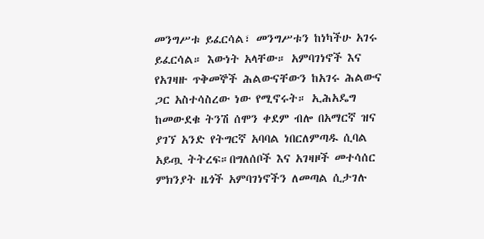መንግሥቱ ይፈርሳል፣ መንግሥቱን ከነካችሁ አገሩ ይፈርሳል። እውነት አላቸው። አምባገነኖች እና የአገዛዙ ጥቅመኞች ሕልውናቸውን ከአገሩ ሕልውና ጋር አስተሳስረው ነው የሚኖሩት። ኢሕአዴግ ከመውደቁ ትንሽ ሰሞን ቀደም ብሎ በአማርኛ ዝና ያገኘ አንድ የትግርኛ አባባል ነበርለምጣዱ ሲባል አይጧ ትትረፍ።በግለሰቦች እና አገዛዞች መተሳሰር ምክንያት ዜጎች አምባገነኖችን ለመጣል ሲታገሉ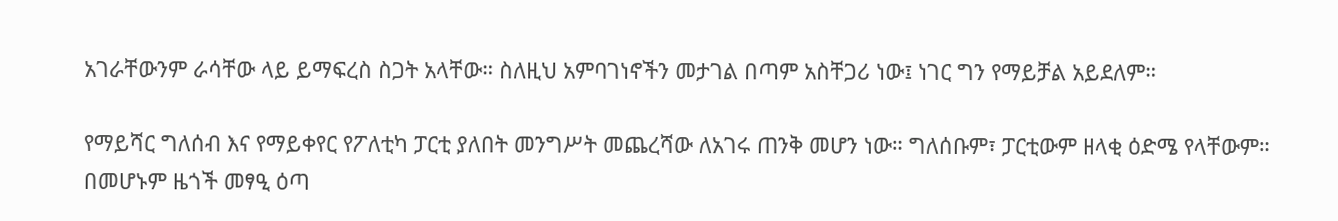አገራቸውንም ራሳቸው ላይ ይማፍረስ ስጋት አላቸው። ስለዚህ አምባገነኖችን መታገል በጣም አስቸጋሪ ነው፤ ነገር ግን የማይቻል አይደለም።

የማይሻር ግለሰብ እና የማይቀየር የፖለቲካ ፓርቲ ያለበት መንግሥት መጨረሻው ለአገሩ ጠንቅ መሆን ነው። ግለሰቡም፣ ፓርቲውም ዘላቂ ዕድሜ የላቸውም። በመሆኑም ዜጎች መፃዒ ዕጣ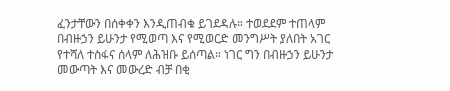ፈንታቸውን በሰቀቀን እንዲጠብቁ ይገደዳሉ። ተወደደም ተጠላም በብዙኃን ይሁንታ የሚወጣ እና የሚወርድ መንግሥት ያለበት አገር የተሻለ ተስፋና ሰላም ለሕዝቡ ይሰጣል። ነገር ግን በብዙኃን ይሁንታ መውጣት እና መውረድ ብቻ በቂ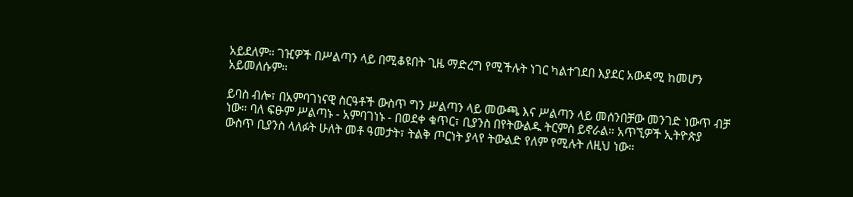አይደለም። ገዢዎች በሥልጣን ላይ በሚቆዩበት ጊዜ ማድረግ የሚችሉት ነገር ካልተገደበ እያደር አውዳሚ ከመሆን አይመለሱም።

ይባስ ብሎ፣ በአምባገነናዊ ስርዓቶች ውስጥ ግን ሥልጣን ላይ መውጫ እና ሥልጣን ላይ መሰንበቻው መንገድ ነውጥ ብቻ ነው። ባለ ፍፁም ሥልጣኑ - አምባገነኑ - በወደቀ ቁጥር፣ ቢያንስ በየትውልዱ ትርምስ ይኖራል። አጥኚዎች ኢትዮጵያ ውስጥ ቢያንስ ላለፉት ሁለት መቶ ዓመታት፣ ትልቅ ጦርነት ያላየ ትውልድ የለም የሚሉት ለዚህ ነው።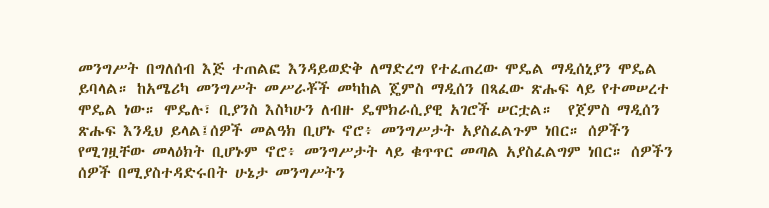መንግሥት በግለሰብ እጅ ተጠልፎ እንዳይወድቅ ለማድረግ የተፈጠረው ሞዴል ማዲሰኒያን ሞዴል ይባላል። ከአሜሪካ መንግሥት መሥራቾች መካከል ጄምስ ማዲሰን በጻፈው ጽሑፍ ላይ የተመሠረተ ሞዴል ነው። ሞዴሉ፣ ቢያንስ እስካሁን ለብዙ ዴሞክራሲያዊ አገሮች ሠርቷል።  የጀምስ ማዲሰን ጽሑፍ እንዲህ ይላል፤ሰዎች መልዓክ ቢሆኑ ኖሮ፥ መንግሥታት አያስፈልጉም ነበር። ሰዎችን የሚገዟቸው መላዕክት ቢሆኑም ኖሮ፥ መንግሥታት ላይ ቁጥጥር መጣል አያስፈልግም ነበር። ሰዎችን ሰዎች በሚያስተዳድሩበት ሁኔታ መንግሥትን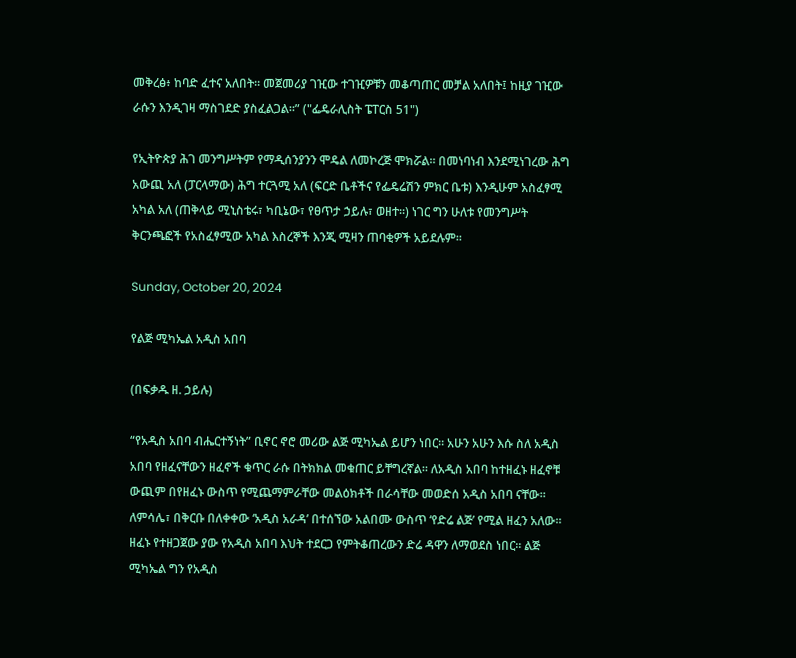መቅረፅ፥ ከባድ ፈተና አለበት። መጀመሪያ ገዢው ተገዢዎቹን መቆጣጠር መቻል አለበት፤ ከዚያ ገዢው ራሱን እንዲገዛ ማስገደድ ያስፈልጋል።” ("ፌዴራሊስት ፔፐርስ 51")

የኢትዮጵያ ሕገ መንግሥትም የማዲሰንያንን ሞዴል ለመኮረጅ ሞክሯል። በመነባነብ እንደሚነገረው ሕግ አውጪ አለ (ፓርላማው) ሕግ ተርጓሚ አለ (ፍርድ ቤቶችና የፌዴሬሽን ምክር ቤቱ) እንዲሁም አስፈፃሚ አካል አለ (ጠቅላይ ሚኒስቴሩ፣ ካቢኔው፣ የፀጥታ ኃይሉ፣ ወዘተ።) ነገር ግን ሁለቱ የመንግሥት ቅርንጫፎች የአስፈፃሚው አካል እስረኞች እንጂ ሚዛን ጠባቂዎች አይደሉም።

Sunday, October 20, 2024

የልጅ ሚካኤል አዲስ አበባ

(በፍቃዱ ዘ. ኃይሉ)

“የአዲስ አበባ ብሔርተኝነት” ቢኖር ኖሮ መሪው ልጅ ሚካኤል ይሆን ነበር። አሁን አሁን እሱ ስለ አዲስ አበባ የዘፈናቸውን ዘፈኖች ቁጥር ራሱ በትክክል መቁጠር ይቸግረኛል። ለአዲስ አበባ ከተዘፈኑ ዘፈኖቹ ውጪም በየዘፈኑ ውስጥ የሚጨማምራቸው መልዕክቶች በራሳቸው መወድሰ አዲስ አበባ ናቸው። ለምሳሌ፣ በቅርቡ በለቀቀው ‘አዲስ አራዳ’ በተሰኘው አልበሙ ውስጥ ‘የድሬ ልጅ’ የሚል ዘፈን አለው። ዘፈኑ የተዘጋጀው ያው የአዲስ አበባ እህት ተደርጋ የምትቆጠረውን ድሬ ዳዋን ለማወደስ ነበር። ልጅ ሚካኤል ግን የአዲስ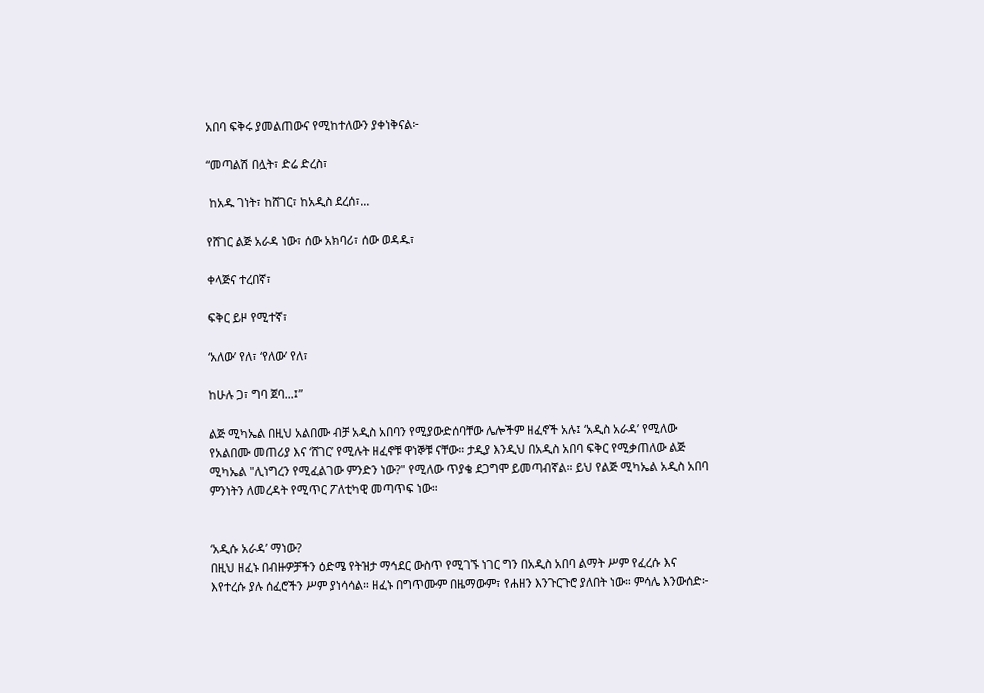አበባ ፍቅሩ ያመልጠውና የሚከተለውን ያቀነቅናል፦

“መጣልሽ በሏት፣ ድሬ ድረስ፣

 ከአዱ ገነት፣ ከሸገር፣ ከአዲስ ደረሰ፣...

የሸገር ልጅ አራዳ ነው፣ ሰው አክባሪ፣ ሰው ወዳዱ፣

ቀላጅና ተረበኛ፣

ፍቅር ይዞ የሚተኛ፣

‘አለው’ የለ፣ ‘የለው’ የለ፣

ከሁሉ ጋ፣ ግባ ጀባ...፤”

ልጅ ሚካኤል በዚህ አልበሙ ብቻ አዲስ አበባን የሚያውድሰባቸው ሌሎችም ዘፈኖች አሉ፤ ‘አዲስ አራዳ’ የሚለው የአልበሙ መጠሪያ እና ‘ሸገር’ የሚሉት ዘፈኖቹ ዋነኞቹ ናቸው። ታዲያ እንዲህ በአዲስ አበባ ፍቅር የሚቃጠለው ልጅ ሚካኤል "ሊነግረን የሚፈልገው ምንድን ነው?" የሚለው ጥያቄ ደጋግሞ ይመጣብኛል። ይህ የልጅ ሚካኤል አዲስ አበባ ምንነትን ለመረዳት የሚጥር ፖለቲካዊ መጣጥፍ ነው።


‘አዲሱ አራዳ’ ማነው?
በዚህ ዘፈኑ በብዙዎቻችን ዕድሜ የትዝታ ማኅደር ውስጥ የሚገኙ ነገር ግን በአዲስ አበባ ልማት ሥም የፈረሱ እና እየተረሱ ያሉ ሰፈሮችን ሥም ያነሳሳል። ዘፈኑ በግጥሙም በዜማውም፣ የሐዘን እንጉርጉሮ ያለበት ነው። ምሳሌ እንውሰድ፦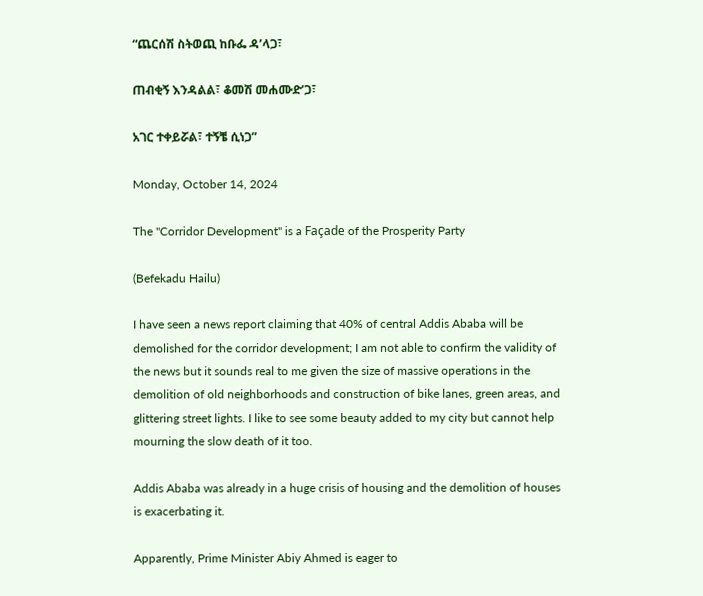“ጨርሰሽ ስትወጪ ከቡፌ ዳ’ላጋ፣

ጠብቂኝ እንዳልል፣ ቆመሽ መሐሙድ’ጋ፣

አገር ተቀይሯል፣ ተኝቼ ሲነጋ”

Monday, October 14, 2024

The "Corridor Development" is a Façade of the Prosperity Party

(Befekadu Hailu)

I have seen a news report claiming that 40% of central Addis Ababa will be demolished for the corridor development; I am not able to confirm the validity of the news but it sounds real to me given the size of massive operations in the demolition of old neighborhoods and construction of bike lanes, green areas, and glittering street lights. I like to see some beauty added to my city but cannot help mourning the slow death of it too.

Addis Ababa was already in a huge crisis of housing and the demolition of houses is exacerbating it.

Apparently, Prime Minister Abiy Ahmed is eager to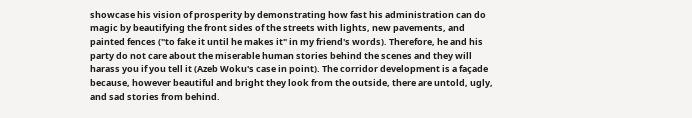showcase his vision of prosperity by demonstrating how fast his administration can do magic by beautifying the front sides of the streets with lights, new pavements, and painted fences ("to fake it until he makes it" in my friend's words). Therefore, he and his party do not care about the miserable human stories behind the scenes and they will harass you if you tell it (Azeb Woku's case in point). The corridor development is a façade because, however beautiful and bright they look from the outside, there are untold, ugly, and sad stories from behind.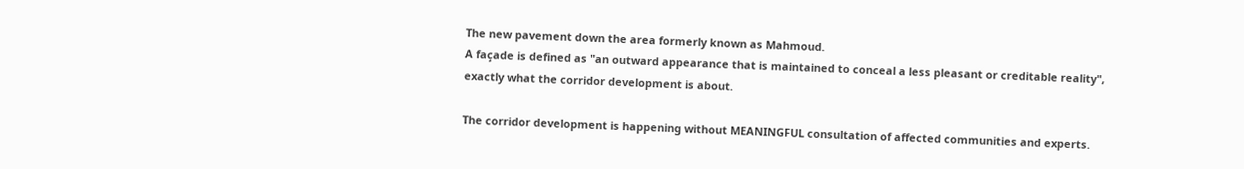The new pavement down the area formerly known as Mahmoud.
A façade is defined as "an outward appearance that is maintained to conceal a less pleasant or creditable reality", exactly what the corridor development is about.

The corridor development is happening without MEANINGFUL consultation of affected communities and experts.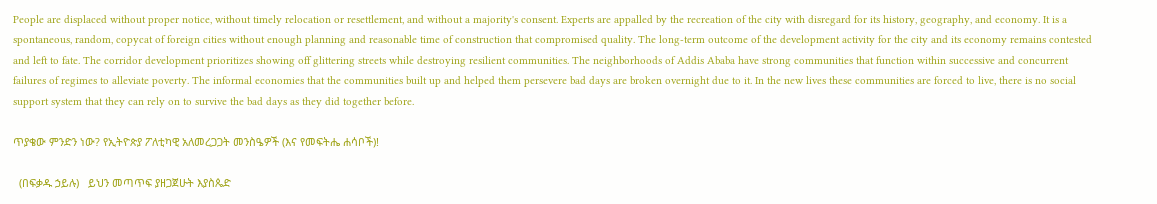People are displaced without proper notice, without timely relocation or resettlement, and without a majority's consent. Experts are appalled by the recreation of the city with disregard for its history, geography, and economy. It is a spontaneous, random, copycat of foreign cities without enough planning and reasonable time of construction that compromised quality. The long-term outcome of the development activity for the city and its economy remains contested and left to fate. The corridor development prioritizes showing off glittering streets while destroying resilient communities. The neighborhoods of Addis Ababa have strong communities that function within successive and concurrent failures of regimes to alleviate poverty. The informal economies that the communities built up and helped them persevere bad days are broken overnight due to it. In the new lives these communities are forced to live, there is no social support system that they can rely on to survive the bad days as they did together before.

ጥያቄው ምንድን ነው? የኢትዮጵያ ፖለቲካዊ አለመረጋጋት መንስዔዎች (እና የመፍትሔ ሐሳቦች)!

  (በፍቃዱ ኃይሉ)   ይህን መጣጥፍ ያዘጋጀሁት እያስጴድ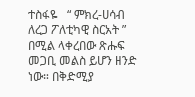ተስፋዬ   “ ምክረ-ሀሳብ ለረጋ ፖለቲካዊ ስርአት ” በሚል ላቀረበው ጽሑፍ መጋቢ መልስ ይሆን ዘንድ ነው። በቅድሚያ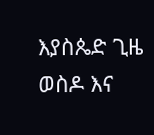እያስጴድ ጊዜ ወስዶ እና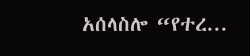አሰላስሎ “የተረ...